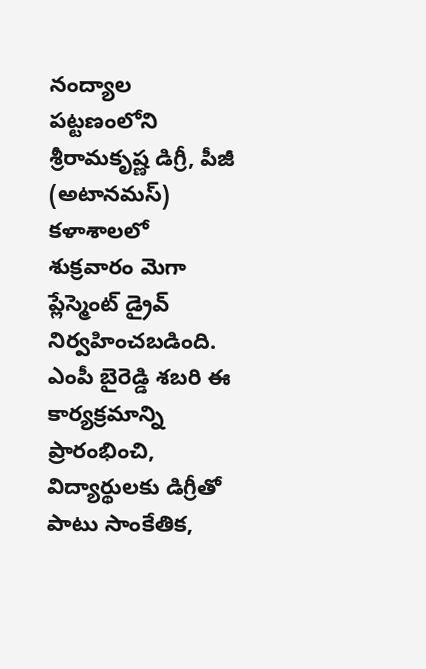నంద్యాల పట్టణంలోని శ్రీరామకృష్ణ డిగ్రీ, పీజీ (అటానమస్) కళాశాలలో శుక్రవారం మెగా ప్లేస్మెంట్ డ్రైవ్ నిర్వహించబడింది. ఎంపీ బైరెడ్డి శబరి ఈ కార్యక్రమాన్ని ప్రారంభించి, విద్యార్థులకు డిగ్రీతో పాటు సాంకేతిక,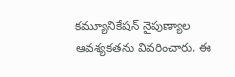కమ్యూనికేషన్ నైపుణ్యాల ఆవశ్యకతను వివరించారు. ఈ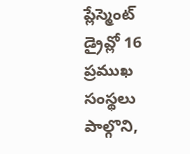ప్లేస్మెంట్ డ్రైవ్లో 16 ప్రముఖ సంస్థలు పాల్గొని,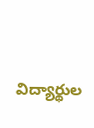విద్యార్థుల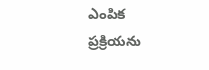ఎంపిక ప్రక్రియను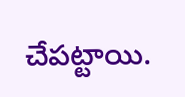చేపట్టాయి.